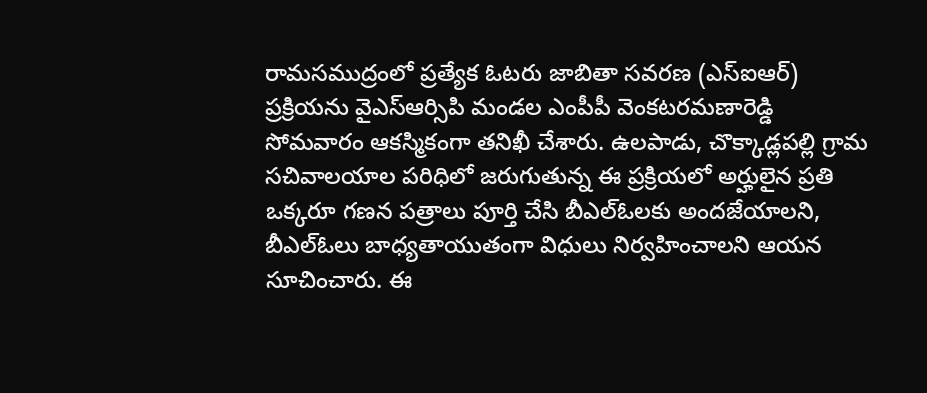రామసముద్రంలో ప్రత్యేక ఓటరు జాబితా సవరణ (ఎస్ఐఆర్) ప్రక్రియను వైఎస్ఆర్సిపి మండల ఎంపీపీ వెంకటరమణారెడ్డి సోమవారం ఆకస్మికంగా తనిఖీ చేశారు. ఉలపాడు, చొక్కాడ్లపల్లి గ్రామ సచివాలయాల పరిధిలో జరుగుతున్న ఈ ప్రక్రియలో అర్హులైన ప్రతి ఒక్కరూ గణన పత్రాలు పూర్తి చేసి బీఎల్ఓలకు అందజేయాలని, బీఎల్ఓలు బాధ్యతాయుతంగా విధులు నిర్వహించాలని ఆయన సూచించారు. ఈ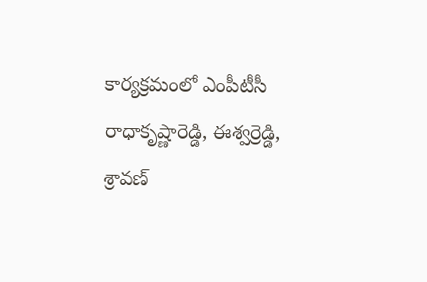కార్యక్రమంలో ఎంపీటీసీ రాధాకృష్ణారెడ్డి, ఈశ్వర్రెడ్డి, శ్రావణ్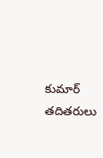కుమార్ తదితరులు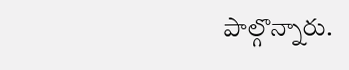పాల్గొన్నారు.